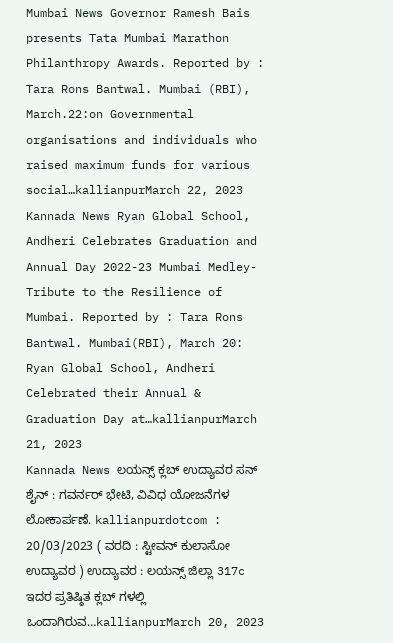Mumbai News Governor Ramesh Bais presents Tata Mumbai Marathon Philanthropy Awards. Reported by : Tara Rons Bantwal. Mumbai (RBI), March.22:on Governmental organisations and individuals who raised maximum funds for various social…kallianpurMarch 22, 2023
Kannada News Ryan Global School, Andheri Celebrates Graduation and Annual Day 2022-23 Mumbai Medley-Tribute to the Resilience of Mumbai. Reported by : Tara Rons Bantwal. Mumbai(RBI), March 20: Ryan Global School, Andheri Celebrated their Annual & Graduation Day at…kallianpurMarch 21, 2023
Kannada News ಲಯನ್ಸ್ ಕ್ಲಬ್ ಉದ್ಯಾವರ ಸನ್ ಶೈನ್ : ಗವರ್ನರ್ ಭೇಟಿ, ವಿವಿಧ ಯೋಜನೆಗಳ ಲೋಕಾರ್ಪಣೆ. kallianpurdotcom : 20/03/2023 ( ವರದಿ : ಸ್ಟೀವನ್ ಕುಲಾಸೋ ಉದ್ಯಾವರ ) ಉದ್ಯಾವರ : ಲಯನ್ಸ್ ಜಿಲ್ಲಾ 317c ಇದರ ಪ್ರತಿಷ್ಠಿತ ಕ್ಲಬ್ ಗಳಲ್ಲಿ ಒಂದಾಗಿರುವ…kallianpurMarch 20, 2023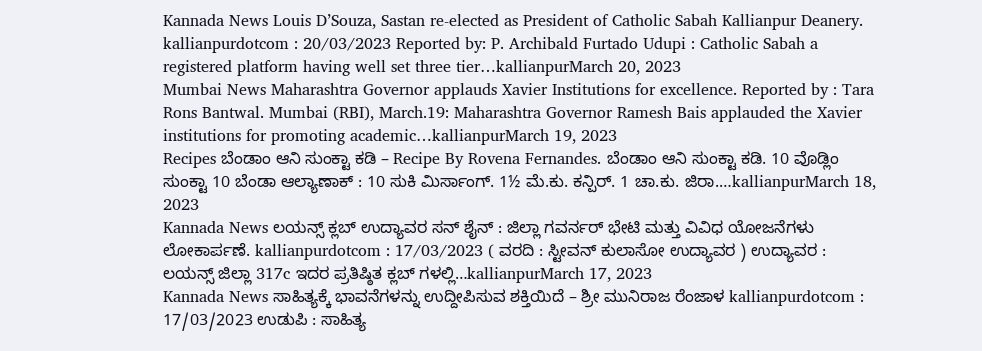Kannada News Louis D’Souza, Sastan re-elected as President of Catholic Sabah Kallianpur Deanery. kallianpurdotcom : 20/03/2023 Reported by: P. Archibald Furtado Udupi : Catholic Sabah a registered platform having well set three tier…kallianpurMarch 20, 2023
Mumbai News Maharashtra Governor applauds Xavier Institutions for excellence. Reported by : Tara Rons Bantwal. Mumbai (RBI), March.19: Maharashtra Governor Ramesh Bais applauded the Xavier institutions for promoting academic…kallianpurMarch 19, 2023
Recipes ಬೆಂಡಾಂ ಆನಿ ಸುಂಕ್ಟಾ ಕಡಿ – Recipe By Rovena Fernandes. ಬೆಂಡಾಂ ಆನಿ ಸುಂಕ್ಟಾ ಕಡಿ. 10 ವೊಡ್ಲಿಂ ಸುಂಕ್ಟಾ 10 ಬೆಂಡಾ ಆಲ್ಯಾಣಾಕ್ : 10 ಸುಕಿ ಮಿರ್ಸಾಂಗ್. 1½ ಮೆ.ಕು. ಕನ್ಪಿರ್. 1 ಚಾ.ಕು. ಜಿರಾ.…kallianpurMarch 18, 2023
Kannada News ಲಯನ್ಸ್ ಕ್ಲಬ್ ಉದ್ಯಾವರ ಸನ್ ಶೈನ್ : ಜಿಲ್ಲಾ ಗವರ್ನರ್ ಭೇಟಿ ಮತ್ತು ವಿವಿಧ ಯೋಜನೆಗಳು ಲೋಕಾರ್ಪಣೆ. kallianpurdotcom : 17/03/2023 ( ವರದಿ : ಸ್ಟೀವನ್ ಕುಲಾಸೋ ಉದ್ಯಾವರ ) ಉದ್ಯಾವರ : ಲಯನ್ಸ್ ಜಿಲ್ಲಾ 317c ಇದರ ಪ್ರತಿಷ್ಠಿತ ಕ್ಲಬ್ ಗಳಲ್ಲಿ…kallianpurMarch 17, 2023
Kannada News ಸಾಹಿತ್ಯಕ್ಕೆ ಭಾವನೆಗಳನ್ನು ಉದ್ದೀಪಿಸುವ ಶಕ್ತಿಯಿದೆ – ಶ್ರೀ ಮುನಿರಾಜ ರೆಂಜಾಳ kallianpurdotcom : 17/03/2023 ಉಡುಪಿ : ಸಾಹಿತ್ಯ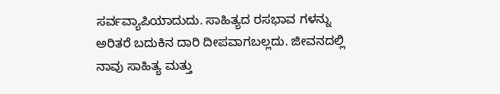ಸರ್ವವ್ಯಾಪಿಯಾದುದು. ಸಾಹಿತ್ಯದ ರಸಭಾವ ಗಳನ್ನು ಅರಿತರೆ ಬದುಕಿನ ದಾರಿ ದೀಪವಾಗಬಲ್ಲದು. ಜೀವನದಲ್ಲಿ ನಾವು ಸಾಹಿತ್ಯ ಮತ್ತು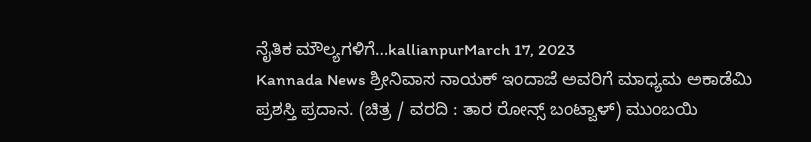ನೈತಿಕ ಮೌಲ್ಯಗಳಿಗೆ…kallianpurMarch 17, 2023
Kannada News ಶ್ರೀನಿವಾಸ ನಾಯಕ್ ಇಂದಾಜೆ ಅವರಿಗೆ ಮಾಧ್ಯಮ ಅಕಾಡೆಮಿ ಪ್ರಶಸ್ತಿ ಪ್ರದಾನ. (ಚಿತ್ರ / ವರದಿ : ತಾರ ರೋನ್ಸ್ ಬಂಟ್ವಾಳ್) ಮುಂಬಯಿ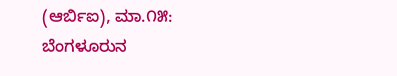(ಆರ್ಬಿಐ), ಮಾ.೧೫: ಬೆಂಗಳೂರುನ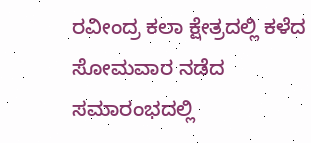ರವೀಂದ್ರ ಕಲಾ ಕ್ಷೇತ್ರದಲ್ಲಿ ಕಳೆದ ಸೋಮವಾರ ನಡೆದ ಸಮಾರಂಭದಲ್ಲಿ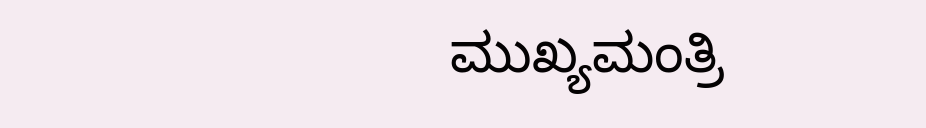ಮುಖ್ಯಮಂತ್ರಿ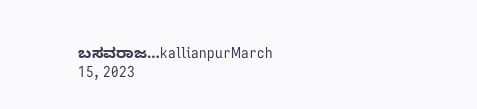ಬಸವರಾಜ…kallianpurMarch 15, 2023